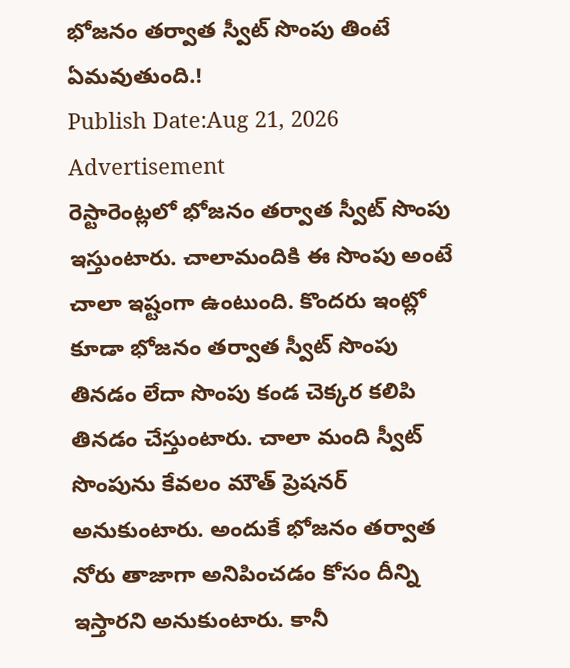భోజనం తర్వాత స్వీట్ సొంపు తింటే ఏమవుతుంది.!
Publish Date:Aug 21, 2026
Advertisement
రెస్టారెంట్లలో భోజనం తర్వాత స్వీట్ సొంపు ఇస్తుంటారు. చాలామందికి ఈ సొంపు అంటే చాలా ఇష్టంగా ఉంటుంది. కొందరు ఇంట్లో కూడా భోజనం తర్వాత స్వీట్ సొంపు తినడం లేదా సొంపు కండ చెక్కర కలిపి తినడం చేస్తుంటారు. చాలా మంది స్వీట్ సొంపును కేవలం మౌత్ ప్రెషనర్ అనుకుంటారు. అందుకే భోజనం తర్వాత నోరు తాజాగా అనిపించడం కోసం దీన్ని ఇస్తారని అనుకుంటారు. కానీ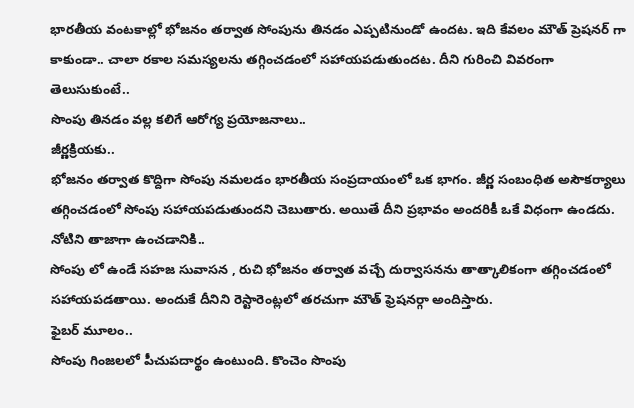భారతీయ వంటకాల్లో భోజనం తర్వాత సోంపును తినడం ఎప్పటినుండో ఉందట. ఇది కేవలం మౌత్ ప్రెషనర్ గా కాకుండా.. చాలా రకాల సమస్యలను తగ్గించడంలో సహాయపడుతుందట. దీని గురించి వివరంగా తెలుసుకుంటే..
సొంపు తినడం వల్ల కలిగే ఆరోగ్య ప్రయోజనాలు..
జీర్ణక్రియకు..
భోజనం తర్వాత కొద్దిగా సోంపు నమలడం భారతీయ సంప్రదాయంలో ఒక భాగం. జీర్ణ సంబంధిత అసౌకర్యాలు తగ్గించడంలో సోంపు సహాయపడుతుందని చెబుతారు. అయితే దీని ప్రభావం అందరికీ ఒకే విధంగా ఉండదు.
నోటిని తాజాగా ఉంచడానికి..
సోంపు లో ఉండే సహజ సువాసన , రుచి భోజనం తర్వాత వచ్చే దుర్వాసనను తాత్కాలికంగా తగ్గించడంలో సహాయపడతాయి. అందుకే దీనిని రెస్టారెంట్లలో తరచుగా మౌత్ ఫ్రెషనర్గా అందిస్తారు.
ఫైబర్ మూలం..
సోంపు గింజలలో పీచుపదార్థం ఉంటుంది. కొంచెం సొంపు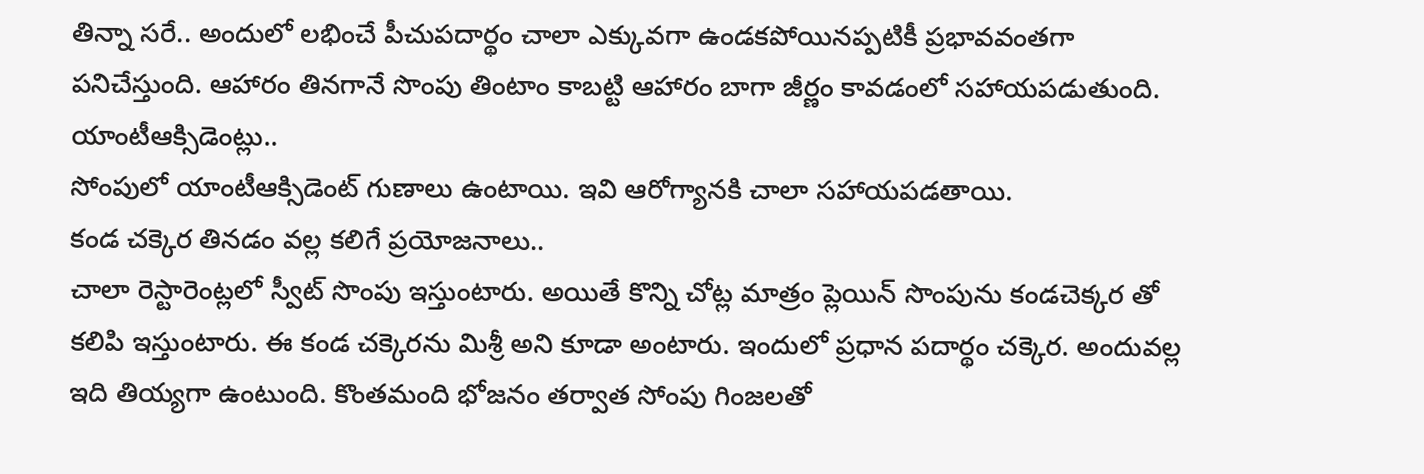తిన్నా సరే.. అందులో లభించే పీచుపదార్థం చాలా ఎక్కువగా ఉండకపోయినప్పటికీ ప్రభావవంతగా పనిచేస్తుంది. ఆహారం తినగానే సొంపు తింటాం కాబట్టి ఆహారం బాగా జీర్ణం కావడంలో సహాయపడుతుంది.
యాంటీఆక్సిడెంట్లు..
సోంపులో యాంటీఆక్సిడెంట్ గుణాలు ఉంటాయి. ఇవి ఆరోగ్యానకి చాలా సహాయపడతాయి.
కండ చక్కెర తినడం వల్ల కలిగే ప్రయోజనాలు..
చాలా రెస్టారెంట్లలో స్వీట్ సొంపు ఇస్తుంటారు. అయితే కొన్ని చోట్ల మాత్రం ప్లెయిన్ సొంపును కండచెక్కర తో కలిపి ఇస్తుంటారు. ఈ కండ చక్కెరను మిశ్రీ అని కూడా అంటారు. ఇందులో ప్రధాన పదార్థం చక్కెర. అందువల్ల ఇది తియ్యగా ఉంటుంది. కొంతమంది భోజనం తర్వాత సోంపు గింజలతో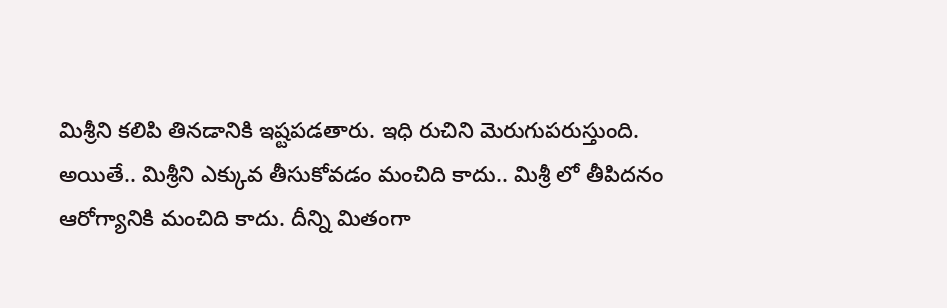మిశ్రీని కలిపి తినడానికి ఇష్టపడతారు. ఇధి రుచిని మెరుగుపరుస్తుంది.
అయితే.. మిశ్రీని ఎక్కువ తీసుకోవడం మంచిది కాదు.. మిశ్రీ లో తీపిదనం ఆరోగ్యానికి మంచిది కాదు. దీన్ని మితంగా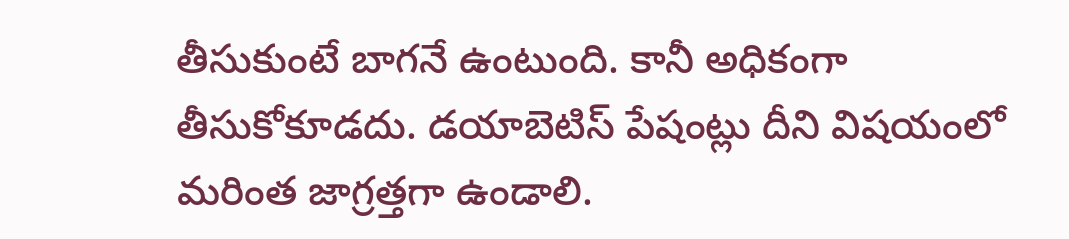తీసుకుంటే బాగనే ఉంటుంది. కానీ అధికంగా తీసుకోకూడదు. డయాబెటిస్ పేషంట్లు దీని విషయంలో మరింత జాగ్రత్తగా ఉండాలి.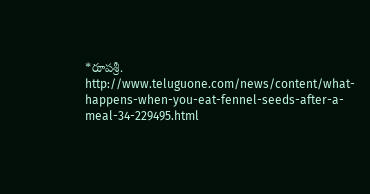*రూపశ్రీ.
http://www.teluguone.com/news/content/what-happens-when-you-eat-fennel-seeds-after-a-meal-34-229495.html